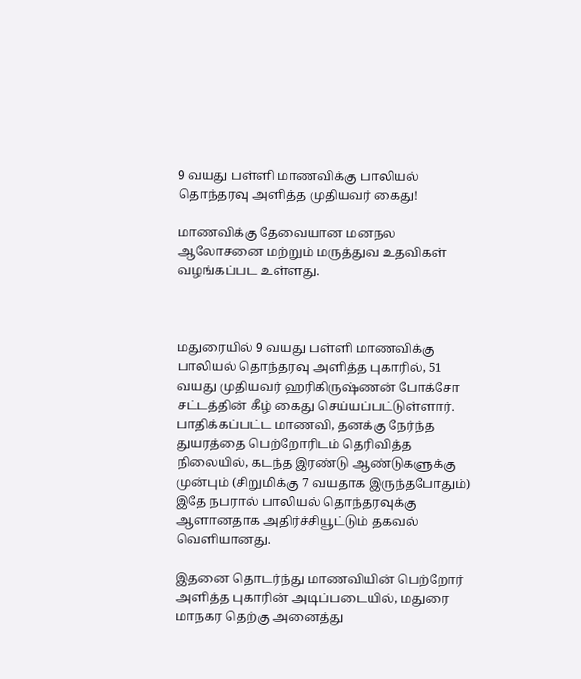9 வயது பள்ளி மாணவிக்கு பாலியல் தொந்தரவு அளித்த முதியவர் கைது!

மாணவிக்கு தேவையான மனநல ஆலோசனை மற்றும் மருத்துவ உதவிகள் வழங்கப்பட உள்ளது.



மதுரையில் 9 வயது பள்ளி மாணவிக்கு பாலியல் தொந்தரவு அளித்த புகாரில், 51 வயது முதியவர் ஹரிகிருஷ்ணன் போக்சோ சட்டத்தின் கீழ் கைது செய்யப்பட்டுள்ளார். பாதிக்கப்பட்ட மாணவி, தனக்கு நேர்ந்த துயரத்தை பெற்றோரிடம் தெரிவித்த நிலையில், கடந்த இரண்டு ஆண்டுகளுக்கு முன்பும் (சிறுமிக்கு 7 வயதாக இருந்தபோதும்) இதே நபரால் பாலியல் தொந்தரவுக்கு ஆளானதாக அதிர்ச்சியூட்டும் தகவல் வெளியானது.

இதனை தொடர்ந்து மாணவியின் பெற்றோர் அளித்த புகாரின் அடிப்படையில், மதுரை மாநகர தெற்கு அனைத்து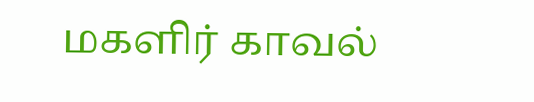மகளிர் காவல்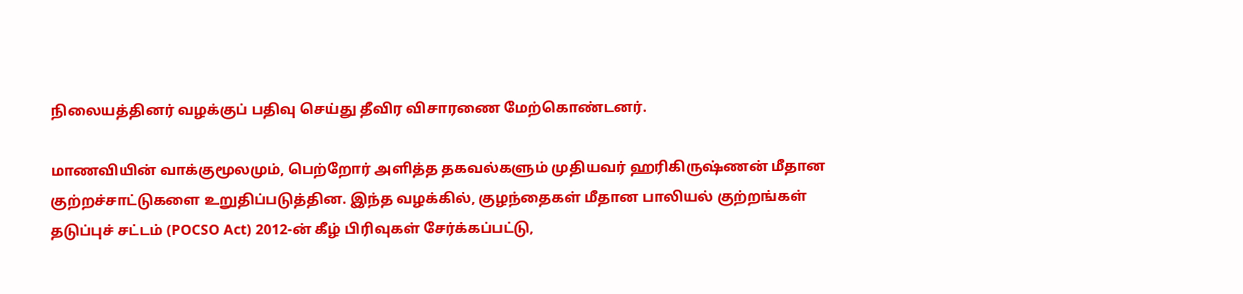நிலையத்தினர் வழக்குப் பதிவு செய்து தீவிர விசாரணை மேற்கொண்டனர்.

மாணவியின் வாக்குமூலமும், பெற்றோர் அளித்த தகவல்களும் முதியவர் ஹரிகிருஷ்ணன் மீதான குற்றச்சாட்டுகளை உறுதிப்படுத்தின. இந்த வழக்கில், குழந்தைகள் மீதான பாலியல் குற்றங்கள் தடுப்புச் சட்டம் (POCSO Act) 2012-ன் கீழ் பிரிவுகள் சேர்க்கப்பட்டு,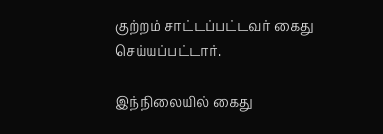குற்றம் சாட்டப்பட்டவர் கைது செய்யப்பட்டார்.

இந்நிலையில் கைது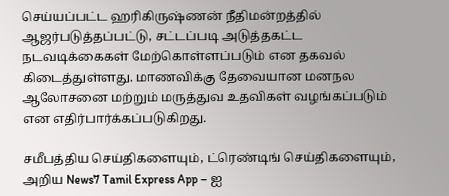செய்யப்பட்ட ஹரிகிருஷ்ணன் நீதிமன்றத்தில் ஆஜர்படுத்தப்பட்டு, சட்டப்படி அடுத்தகட்ட நடவடிக்கைகள் மேற்கொள்ளப்படும் என தகவல் கிடைத்துள்ளது. மாணவிக்கு தேவையான மனநல ஆலோசனை மற்றும் மருத்துவ உதவிகள் வழங்கப்படும் என எதிர்பார்க்கப்படுகிறது.

சமீபத்திய செய்திகளையும், ட்ரெண்டிங் செய்திகளையும், அறிய News7 Tamil Express App – ஐ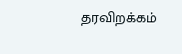தரவிறக்கம்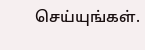செய்யுங்கள்.